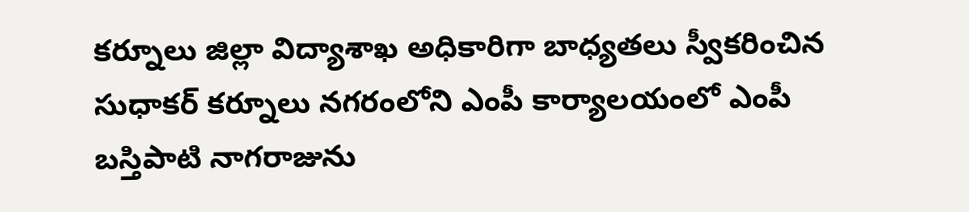కర్నూలు జిల్లా విద్యాశాఖ అధికారిగా బాధ్యతలు స్వీకరించిన సుధాకర్ కర్నూలు నగరంలోని ఎంపీ కార్యాలయంలో ఎంపీ బస్తిపాటి నాగరాజును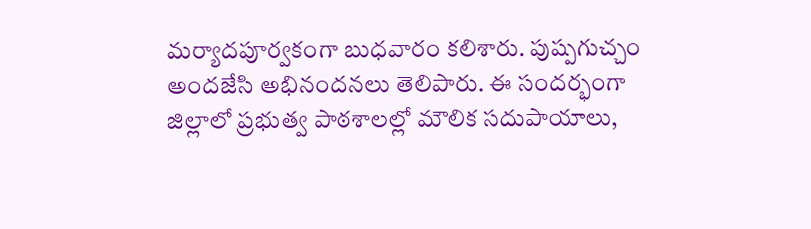మర్యాదపూర్వకంగా బుధవారం కలిశారు. పుష్పగుచ్చం అందజేసి అభినందనలు తెలిపారు. ఈ సందర్భంగా జిల్లాలో ప్రభుత్వ పాఠశాలల్లో మౌలిక సదుపాయాలు,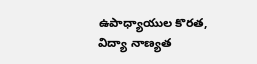ఉపాధ్యాయుల కొరత, విద్యా నాణ్యత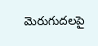మెరుగుదలపై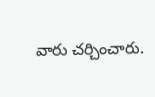వారు చర్చించారు.